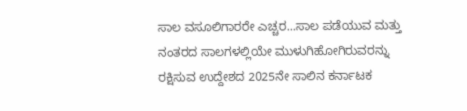ಸಾಲ ವಸೂಲಿಗಾರರೇ ಎಚ್ಚರ...ಸಾಲ ಪಡೆಯುವ ಮತ್ತು ನಂತರದ ಸಾಲಗಳಲ್ಲಿಯೇ ಮುಳುಗಿಹೋಗಿರುವರನ್ನು ರಕ್ಷಿಸುವ ಉದ್ದೇಶದ 2025ನೇ ಸಾಲಿನ ಕರ್ನಾಟಕ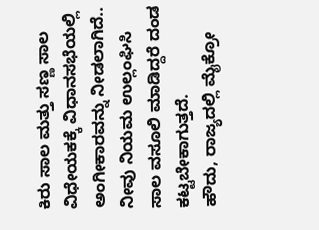ಕಿರು ಸಾಲ ಮತ್ತು ಸಣ್ಣ ಸಾಲ ವಿಧೇಯಕಕ್ಕೆ ವಿಧಾನಸಭೆಯಲ್ಲಿ ಅಂಗೀಕಾರವನ್ನು ನೀಡಲಾಗಿದೆ.. ನೀವು ನಿಯಮ ಉಲ್ಲಂಘಿಸಿ ಸಾಲ ವಸೂಲಿ ಮಾಡಿದ್ದರೆ ದಂಡ ಕಟ್ಟಬೇಕಾಗುತ್ತದೆ.
ಹೌದು, ರಾಜ್ಯದಲ್ಲಿ ಮೈಕ್ರೋ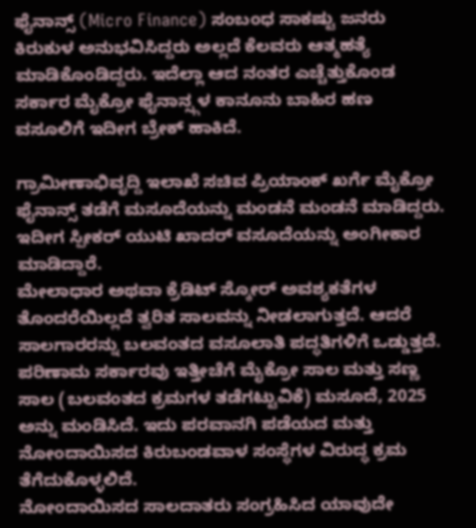ಫೈನಾನ್ಸ್ (Micro Finance) ಸಂಬಂಧ ಸಾಕಷ್ಟು ಜನರು ಕಿರುಕುಳ ಅನುಭವಿಸಿದ್ದರು ಅಲ್ಲದೆ ಕೆಲವರು ಆತ್ಮಹತ್ಯೆ ಮಾಡಿಕೊಂಡಿದ್ದರು. ಇದೆಲ್ಲಾ ಆದ ನಂತರ ಎಚ್ಚೆತ್ತುಕೊಂಡ ಸರ್ಕಾರ ಮೈಕ್ರೋ ಫೈನಾನ್ಸ್ಗಳ ಕಾನೂನು ಬಾಹಿರ ಹಣ ವಸೂಲಿಗೆ ಇದೀಗ ಬ್ರೇಕ್ ಹಾಕಿದೆ.

ಗ್ರಾಮೀಣಾಭಿವೃದ್ದಿ ಇಲಾಖೆ ಸಚಿವ ಪ್ರಿಯಾಂಕ್ ಖರ್ಗೆ ಮೈಕ್ರೋ ಫೈನಾನ್ಸ್ ತಡೆಗೆ ಮಸೂದೆಯನ್ನು ಮಂಡನೆ ಮಂಡನೆ ಮಾಡಿದ್ದರು. ಇದೀಗ ಸ್ಪೀಕರ್ ಯುಟಿ ಖಾದರ್ ವಸೂದೆಯನ್ನು ಅಂಗೀಕಾರ ಮಾಡಿದ್ದಾರೆ.
ಮೇಲಾಧಾರ ಅಥವಾ ಕ್ರೆಡಿಟ್ ಸ್ಕೋರ್ ಅವಶ್ಯಕತೆಗಳ ತೊಂದರೆಯಿಲ್ಲದೆ ತ್ವರಿತ ಸಾಲವನ್ನು ನೀಡಲಾಗುತ್ತದೆ. ಆದರೆ ಸಾಲಗಾರರನ್ನು ಬಲವಂತದ ವಸೂಲಾತಿ ಪದ್ಧತಿಗಳಿಗೆ ಒಡ್ಡುತ್ತದೆ. ಪರಿಣಾಮ ಸರ್ಕಾರವು ಇತ್ತೀಚೆಗೆ ಮೈಕ್ರೋ ಸಾಲ ಮತ್ತು ಸಣ್ಣ ಸಾಲ (ಬಲವಂತದ ಕ್ರಮಗಳ ತಡೆಗಟ್ಟುವಿಕೆ) ಮಸೂದೆ, 2025 ಅನ್ನು ಮಂಡಿಸಿದೆ. ಇದು ಪರವಾನಗಿ ಪಡೆಯದ ಮತ್ತು ನೋಂದಾಯಿಸದ ಕಿರುಬಂಡವಾಳ ಸಂಸ್ಥೆಗಳ ವಿರುದ್ಧ ಕ್ರಮ ತೆಗೆದುಕೊಳ್ಳಲಿದೆ.
ನೋಂದಾಯಿಸದ ಸಾಲದಾತರು ಸಂಗ್ರಹಿಸಿದ ಯಾವುದೇ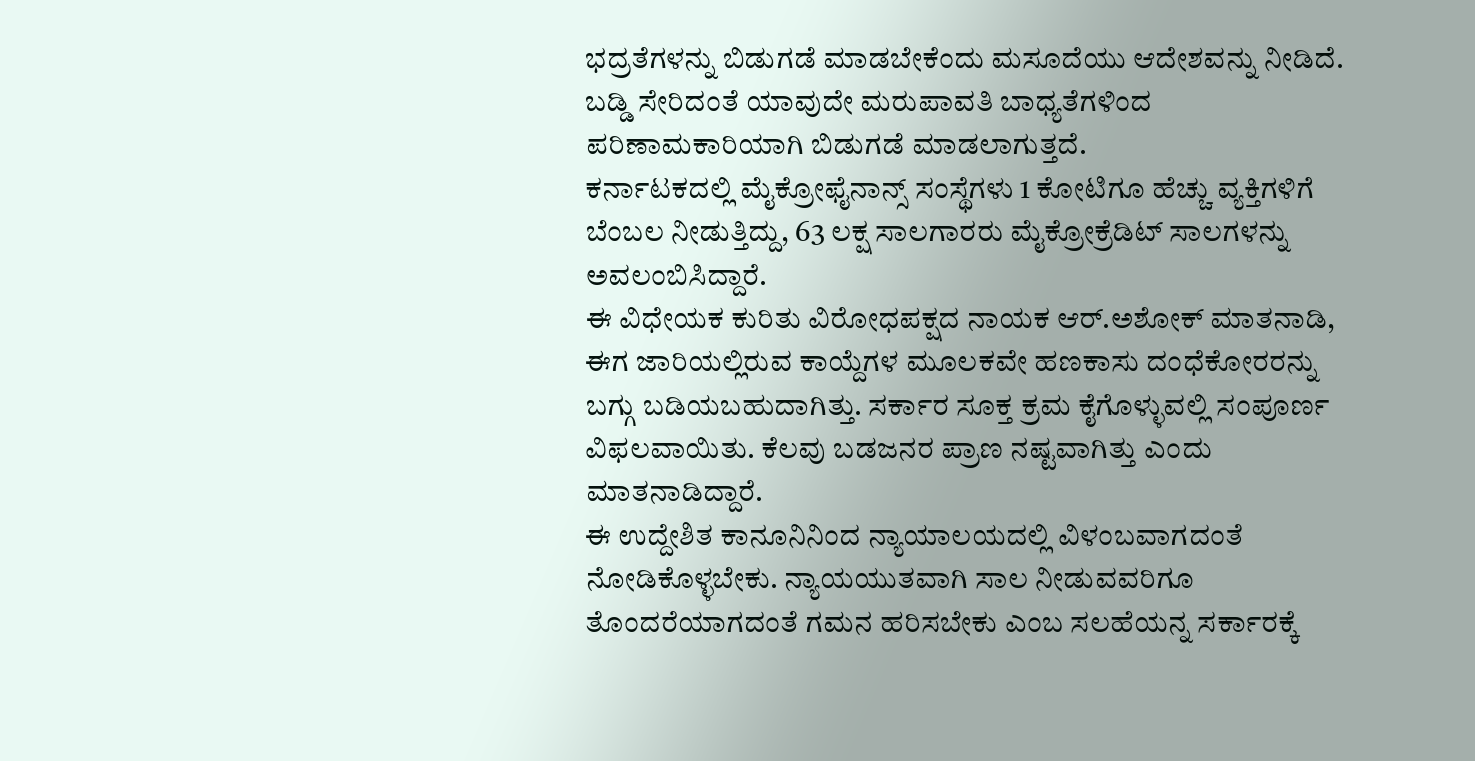ಭದ್ರತೆಗಳನ್ನು ಬಿಡುಗಡೆ ಮಾಡಬೇಕೆಂದು ಮಸೂದೆಯು ಆದೇಶವನ್ನು ನೀಡಿದೆ. ಬಡ್ಡಿ ಸೇರಿದಂತೆ ಯಾವುದೇ ಮರುಪಾವತಿ ಬಾಧ್ಯತೆಗಳಿಂದ ಪರಿಣಾಮಕಾರಿಯಾಗಿ ಬಿಡುಗಡೆ ಮಾಡಲಾಗುತ್ತದೆ.
ಕರ್ನಾಟಕದಲ್ಲಿ ಮೈಕ್ರೋಫೈನಾನ್ಸ್ ಸಂಸ್ಥೆಗಳು 1 ಕೋಟಿಗೂ ಹೆಚ್ಚು ವ್ಯಕ್ತಿಗಳಿಗೆ ಬೆಂಬಲ ನೀಡುತ್ತಿದ್ದು, 63 ಲಕ್ಷ ಸಾಲಗಾರರು ಮೈಕ್ರೋಕ್ರೆಡಿಟ್ ಸಾಲಗಳನ್ನು ಅವಲಂಬಿಸಿದ್ದಾರೆ.
ಈ ವಿಧೇಯಕ ಕುರಿತು ವಿರೋಧಪಕ್ಷದ ನಾಯಕ ಆರ್.ಅಶೋಕ್ ಮಾತನಾಡಿ, ಈಗ ಜಾರಿಯಲ್ಲಿರುವ ಕಾಯ್ದೆಗಳ ಮೂಲಕವೇ ಹಣಕಾಸು ದಂಧೆಕೋರರನ್ನು ಬಗ್ಗು ಬಡಿಯಬಹುದಾಗಿತ್ತು. ಸರ್ಕಾರ ಸೂಕ್ತ ಕ್ರಮ ಕೈಗೊಳ್ಳುವಲ್ಲಿ ಸಂಪೂರ್ಣ ವಿಫಲವಾಯಿತು. ಕೆಲವು ಬಡಜನರ ಪ್ರಾಣ ನಷ್ಟವಾಗಿತ್ತು ಎಂದು ಮಾತನಾಡಿದ್ದಾರೆ.
ಈ ಉದ್ದೇಶಿತ ಕಾನೂನಿನಿಂದ ನ್ಯಾಯಾಲಯದಲ್ಲಿ ವಿಳಂಬವಾಗದಂತೆ ನೋಡಿಕೊಳ್ಳಬೇಕು. ನ್ಯಾಯಯುತವಾಗಿ ಸಾಲ ನೀಡುವವರಿಗೂ ತೊಂದರೆಯಾಗದಂತೆ ಗಮನ ಹರಿಸಬೇಕು ಎಂಬ ಸಲಹೆಯನ್ನ ಸರ್ಕಾರಕ್ಕೆ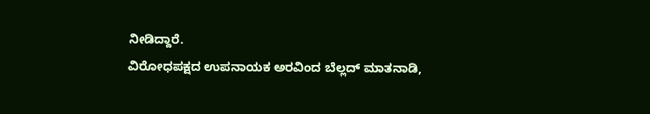ನೀಡಿದ್ದಾರೆ.
ವಿರೋಧಪಕ್ಷದ ಉಪನಾಯಕ ಅರವಿಂದ ಬೆಲ್ಲದ್ ಮಾತನಾಡಿ,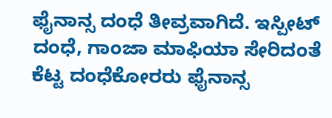ಫೈನಾನ್ಸ ದಂಧೆ ತೀವ್ರವಾಗಿದೆ. ಇಸ್ಪೀಟ್ ದಂಧೆ, ಗಾಂಜಾ ಮಾಫಿಯಾ ಸೇರಿದಂತೆ ಕೆಟ್ಟ ದಂಧೆಕೋರರು ಫೈನಾನ್ಸ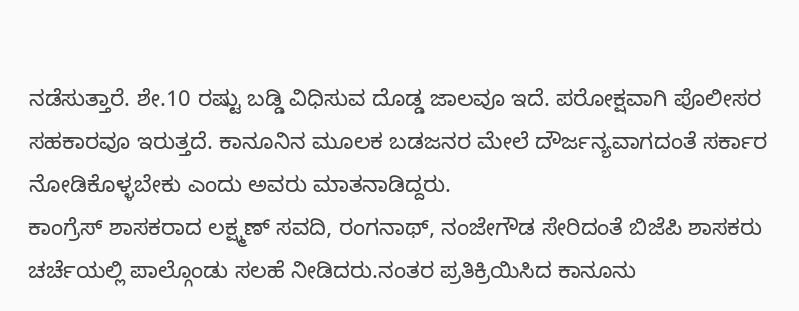ನಡೆಸುತ್ತಾರೆ. ಶೇ.10 ರಷ್ಟು ಬಡ್ಡಿ ವಿಧಿಸುವ ದೊಡ್ಡ ಜಾಲವೂ ಇದೆ. ಪರೋಕ್ಷವಾಗಿ ಪೊಲೀಸರ ಸಹಕಾರವೂ ಇರುತ್ತದೆ. ಕಾನೂನಿನ ಮೂಲಕ ಬಡಜನರ ಮೇಲೆ ದೌರ್ಜನ್ಯವಾಗದಂತೆ ಸರ್ಕಾರ ನೋಡಿಕೊಳ್ಳಬೇಕು ಎಂದು ಅವರು ಮಾತನಾಡಿದ್ದರು.
ಕಾಂಗ್ರೆಸ್ ಶಾಸಕರಾದ ಲಕ್ಷ್ಮಣ್ ಸವದಿ, ರಂಗನಾಥ್, ನಂಜೇಗೌಡ ಸೇರಿದಂತೆ ಬಿಜೆಪಿ ಶಾಸಕರು ಚರ್ಚೆಯಲ್ಲಿ ಪಾಲ್ಗೊಂಡು ಸಲಹೆ ನೀಡಿದರು.ನಂತರ ಪ್ರತಿಕ್ರಿಯಿಸಿದ ಕಾನೂನು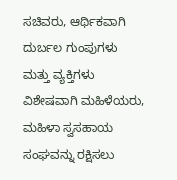ಸಚಿವರು, ಆರ್ಥಿಕವಾಗಿ ದುರ್ಬಲ ಗುಂಪುಗಳು ಮತ್ತು ವ್ಯಕ್ತಿಗಳು ವಿಶೇಷವಾಗಿ ಮಹಿಳೆಯರು, ಮಹಿಳಾ ಸ್ವಸಹಾಯ ಸಂಘವನ್ನು ರಕ್ಷಿಸಲು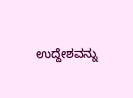ಉದ್ದೇಶವನ್ನು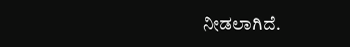ನೀಡಲಾಗಿದೆ.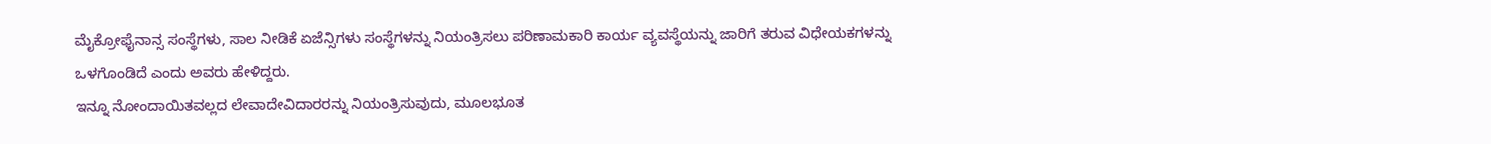ಮೈಕ್ರೋಫೈನಾನ್ಸ ಸಂಸ್ಥೆಗಳು, ಸಾಲ ನೀಡಿಕೆ ಏಜೆನ್ಸಿಗಳು ಸಂಸ್ಥೆಗಳನ್ನು ನಿಯಂತ್ರಿಸಲು ಪರಿಣಾಮಕಾರಿ ಕಾರ್ಯ ವ್ಯವಸ್ಥೆಯನ್ನು ಜಾರಿಗೆ ತರುವ ವಿಧೇಯಕಗಳನ್ನು ಒಳಗೊಂಡಿದೆ ಎಂದು ಅವರು ಹೇಳಿದ್ದರು.
ಇನ್ನೂ ನೋಂದಾಯಿತವಲ್ಲದ ಲೇವಾದೇವಿದಾರರನ್ನು ನಿಯಂತ್ರಿಸುವುದು, ಮೂಲಭೂತ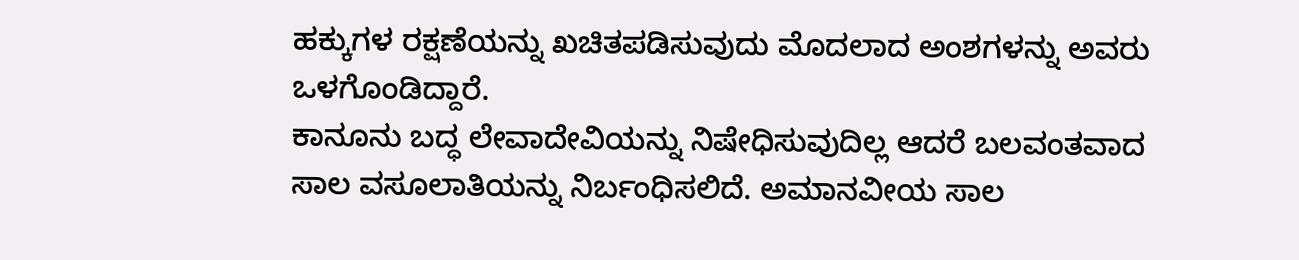ಹಕ್ಕುಗಳ ರಕ್ಷಣೆಯನ್ನು ಖಚಿತಪಡಿಸುವುದು ಮೊದಲಾದ ಅಂಶಗಳನ್ನು ಅವರು ಒಳಗೊಂಡಿದ್ದಾರೆ.
ಕಾನೂನು ಬದ್ಧ ಲೇವಾದೇವಿಯನ್ನು ನಿಷೇಧಿಸುವುದಿಲ್ಲ ಆದರೆ ಬಲವಂತವಾದ ಸಾಲ ವಸೂಲಾತಿಯನ್ನು ನಿರ್ಬಂಧಿಸಲಿದೆ. ಅಮಾನವೀಯ ಸಾಲ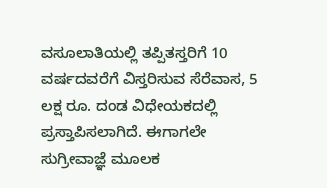ವಸೂಲಾತಿಯಲ್ಲಿ ತಪ್ಪಿತಸ್ತರಿಗೆ 10 ವರ್ಷದವರೆಗೆ ವಿಸ್ತರಿಸುವ ಸೆರೆವಾಸ, 5 ಲಕ್ಷ ರೂ. ದಂಡ ವಿಧೇಯಕದಲ್ಲಿ ಪ್ರಸ್ತಾಪಿಸಲಾಗಿದೆ. ಈಗಾಗಲೇ ಸುಗ್ರೀವಾಜ್ಞೆ ಮೂಲಕ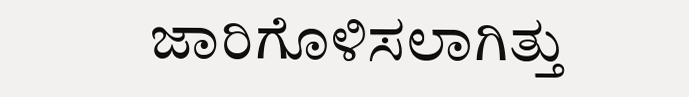ಜಾರಿಗೊಳಿಸಲಾಗಿತ್ತು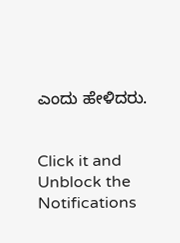ಎಂದು ಹೇಳಿದರು.


Click it and Unblock the Notifications